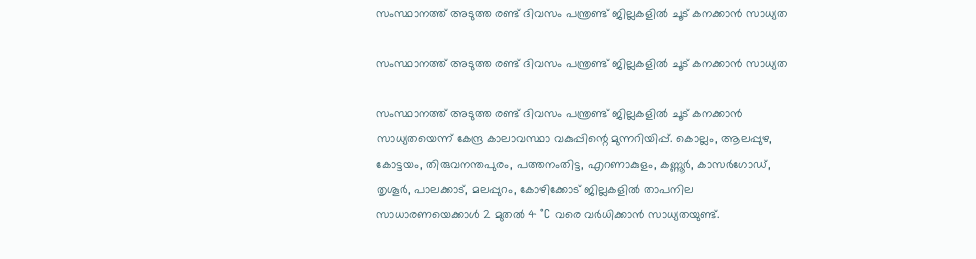സംസ്ഥാനത്ത് അടുത്ത രണ്ട് ദിവസം പന്ത്രണ്ട് ജില്ലകളിൽ ചൂട് കനക്കാൻ സാധ്യത

സംസ്ഥാനത്ത് അടുത്ത രണ്ട് ദിവസം പന്ത്രണ്ട് ജില്ലകളിൽ ചൂട് കനക്കാൻ സാധ്യത

സംസ്ഥാനത്ത് അടുത്ത രണ്ട് ദിവസം പന്ത്രണ്ട് ജില്ലകളിൽ ചൂട് കനക്കാൻ സാധ്യതയെന്ന് കേന്ദ്ര കാലാവസ്ഥാ വകുപ്പിന്റെ മുന്നറിയിപ്പ്. കൊല്ലം, ആലപ്പുഴ, കോട്ടയം, തിരുവനന്തപുരം, പത്തനംതിട്ട, എറണാകുളം, കണ്ണൂർ, കാസർഗോഡ്, തൃശൂർ, പാലക്കാട്, മലപ്പുറം, കോഴിക്കോട് ജില്ലകളിൽ താപനില സാധാരണയെക്കാൾ 2 മുതൽ 4 °C വരെ വർധിക്കാൻ സാധ്യതയുണ്ട്.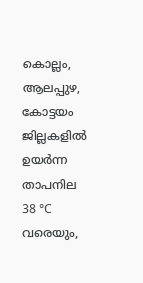കൊല്ലം, ആലപ്പുഴ, കോട്ടയം ജില്ലകളിൽ ഉയർന്ന താപനില 38 °C വരെയും,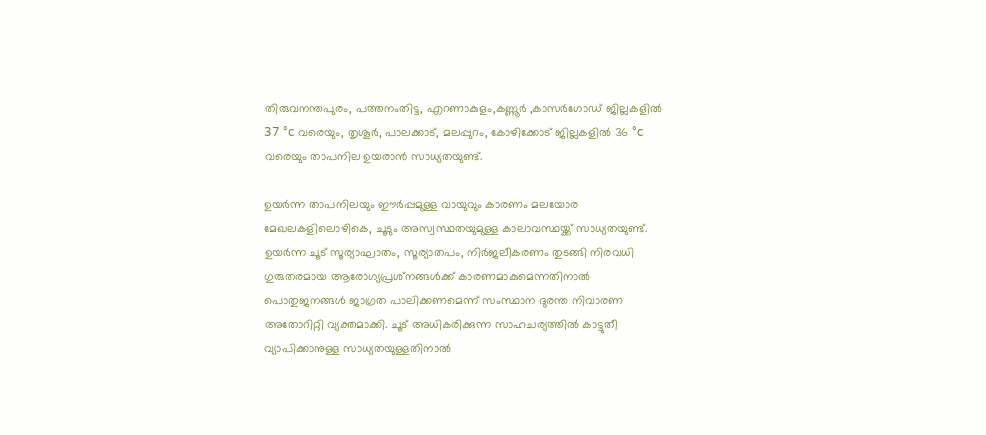തിരുവനന്തപുരം, പത്തനംതിട്ട, എറണാകുളം,കണ്ണൂർ ,കാസർഗോഡ് ജില്ലകളിൽ 37 °c വരെയും, തൃശൂർ, പാലക്കാട്, മലപ്പുറം, കോഴിക്കോട് ജില്ലകളിൽ 36 °c വരെയും താപനില ഉയരാൻ സാധ്യതയുണ്ട്.

ഉയർന്ന താപനിലയും ഈർപ്പമുള്ള വായുവും കാരണം മലയോര മേഖലകളിലൊഴികെ, ചൂടും അസ്വസ്ഥതയുമുള്ള കാലാവസ്ഥയ്ക്ക് സാധ്യതയുണ്ട്. ഉയർന്ന ചൂട് സൂര്യാഘാതം, സൂര്യാതപം, നിർജലീകരണം തുടങ്ങി നിരവധി ഗുരുതരമായ ആരോഗ്യപ്രശ്‌നങ്ങൾക്ക് കാരണമാകുമെന്നതിനാൽ
പൊതുജനങ്ങൾ ജാഗ്രത പാലിക്കണമെന്ന് സംസ്ഥാന ദുരന്ത നിവാരണ അതോറിറ്റി വ്യക്തമാക്കി. ചൂട് അധികരിക്കുന്ന സാഹചര്യത്തിൽ കാട്ടുതീ വ്യാപിക്കാനുള്ള സാധ്യതയുള്ളതിനാൽ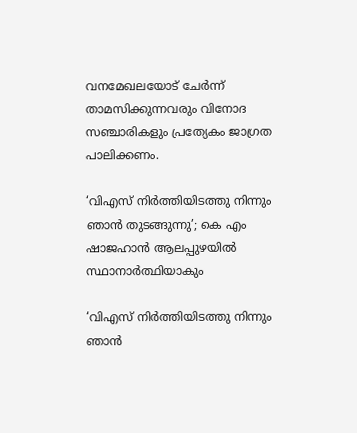വനമേഖലയോട് ചേർന്ന് താമസിക്കുന്നവരും വിനോദ സഞ്ചാരികളും പ്രത്യേകം ജാഗ്രത പാലിക്കണം.

‘വിഎസ് നിര്‍ത്തിയിടത്തു നിന്നും ഞാന്‍ തുടങ്ങുന്നു’; കെ എം ഷാജഹാന്‍ ആലപ്പുഴയില്‍ സ്ഥാനാര്‍ത്ഥിയാകും

‘വിഎസ് നിര്‍ത്തിയിടത്തു നിന്നും ഞാന്‍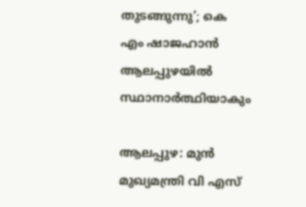തുടങ്ങുന്നു’; കെ എം ഷാജഹാന്‍ ആലപ്പുഴയില്‍ സ്ഥാനാര്‍ത്ഥിയാകും

ആലപ്പുഴ: മുന്‍ മുഖ്യമന്ത്രി വി എസ്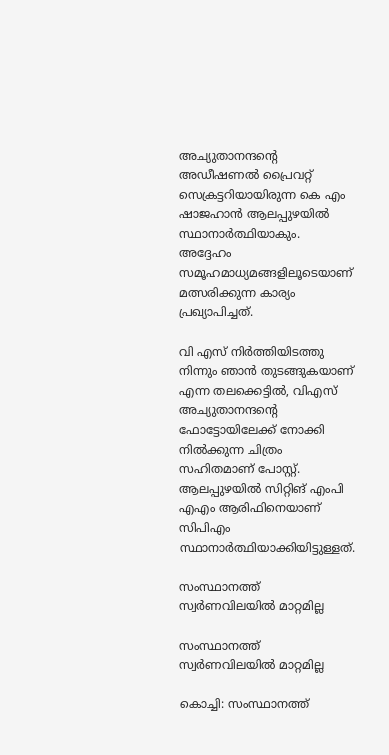അച്യുതാനന്ദന്റെ അഡീഷണല്‍ പ്രൈവറ്റ് സെക്രട്ടറിയായിരുന്ന കെ എം ഷാജഹാന്‍ ആലപ്പുഴയില്‍ സ്ഥാനാര്‍ത്ഥിയാകും. അദ്ദേഹം സമൂഹമാധ്യമങ്ങളിലൂടെയാണ് മത്സരിക്കുന്ന കാര്യം പ്രഖ്യാപിച്ചത്.

വി എസ് നിര്‍ത്തിയിടത്തു നിന്നും ഞാന്‍ തുടങ്ങുകയാണ് എന്ന തലക്കെട്ടില്‍, വിഎസ് അച്യുതാനന്ദന്റെ ഫോട്ടോയിലേക്ക് നോക്കി നില്‍ക്കുന്ന ചിത്രം സഹിതമാണ് പോസ്റ്റ്. ആലപ്പുഴയില്‍ സിറ്റിങ് എംപി എഎം ആരിഫിനെയാണ് സിപിഎം സ്ഥാനാര്‍ത്ഥിയാക്കിയിട്ടുള്ളത്.

സംസ്ഥാനത്ത്  സ്വർണവിലയിൽ മാറ്റമില്ല

സംസ്ഥാനത്ത് സ്വർണവിലയിൽ മാറ്റമില്ല

കൊച്ചി: സംസ്ഥാനത്ത്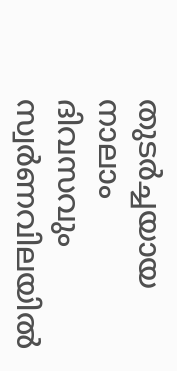തുടര്‍ച്ചയായ നാലാം ദിവസവും സ്വര്‍ണവിലയില്‍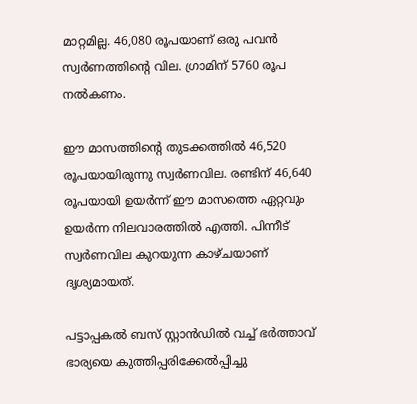മാറ്റമില്ല. 46,080 രൂപയാണ് ഒരു പവന്‍ സ്വര്‍ണത്തിന്റെ വില. ഗ്രാമിന് 5760 രൂപ നല്‍കണം.

ഈ മാസത്തിന്റെ തുടക്കത്തില്‍ 46,520 രൂപയായിരുന്നു സ്വര്‍ണവില. രണ്ടിന് 46,640 രൂപയായി ഉയര്‍ന്ന് ഈ മാസത്തെ ഏറ്റവും ഉയര്‍ന്ന നിലവാരത്തില്‍ എത്തി. പിന്നീട് സ്വര്‍ണവില കുറയുന്ന കാഴ്ചയാണ് ദൃശ്യമായത്.

പട്ടാപ്പകല്‍ ബസ് സ്റ്റാന്‍ഡില്‍ വച്ച് ഭര്‍ത്താവ് ഭാര്യയെ കുത്തിപ്പരിക്കേല്‍പ്പിച്ചു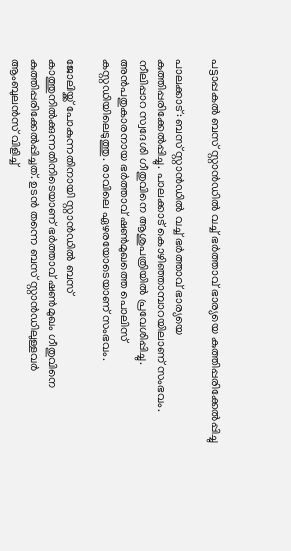പട്ടാപ്പകല്‍ ബസ് സ്റ്റാന്‍ഡില്‍ വച്ച് ഭര്‍ത്താവ് ഭാര്യയെ കുത്തിപ്പരിക്കേല്‍പ്പിച്ചു

പാലക്കാട്: ബസ് സ്റ്റാന്‍ഡില്‍ വച്ച് ഭര്‍ത്താവ് ഭാര്യയെ കുത്തിപ്പരിക്കേല്‍പ്പിച്ചു. പാലക്കാട് കൊഴിഞ്ഞാമ്പാറയിലാണ് സംഭവം. നീലിപ്പാറ സ്വദേശി ഗീതുവിനെ ആശുപത്രിയില്‍ പ്രവേശിപ്പിച്ചു. അന്‍പതുകാരനായ ഭര്‍ത്താവ് ഷണ്‍മുഖത്തെ പൊലിസ് കസ്റ്റഡിയിലെടുത്തു. രാവിലെ ഏഴരയോടെയാണ് സംഭവം.

ജോലിയ്ക്ക് പോകുന്നതിനായി സ്റ്റാന്‍ഡില്‍ ബസ് കാത്തുനില്‍ക്കുന്നതിനിടെയാണ് ഭര്‍ത്താവ് ഷണ്‍മുഖം ഗീതുവിനെ കുത്തിപ്പരിക്കേല്‍പ്പിച്ചത്. ഉടന്‍ തന്നെ ബസ് സ്റ്റാന്‍ഡിലുള്ളവര്‍ ആംബുലന്‍സ് വിളിച്ച്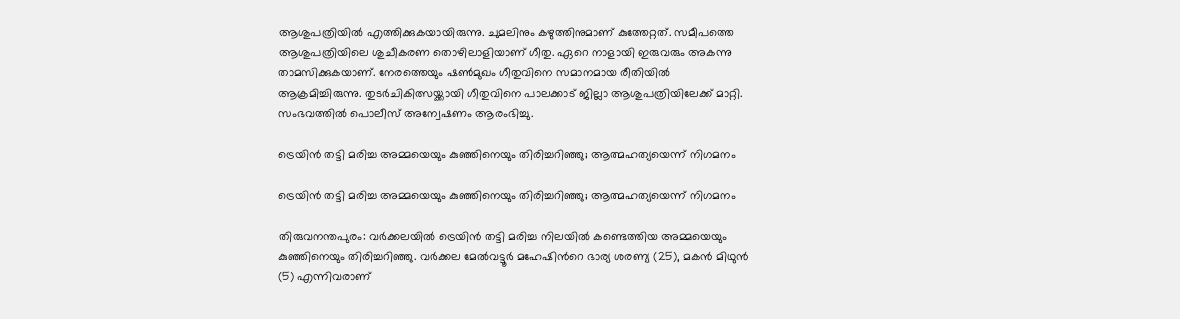ആശുപത്രിയില്‍ എത്തിക്കുകയായിരുന്നു. ചുമലിനും കഴുത്തിനുമാണ് കുത്തേറ്റത്. സമീപത്തെ ആശുപത്രിയിലെ ശുചീകരണ തൊഴിലാളിയാണ് ഗീതു. ഏറെ നാളായി ഇരുവരും അകന്നു താമസിക്കുകയാണ്. നേരത്തെയും ഷണ്‍മുഖം ഗീതുവിനെ സമാനമായ രീതിയില്‍ ആക്രമിച്ചിരുന്നു. തുടര്‍ചികിത്സയ്ക്കായി ഗീതുവിനെ പാലക്കാട് ജില്ലാ ആശുപത്രിയിലേക്ക് മാറ്റി. സംഭവത്തില്‍ പൊലീസ് അന്വേഷണം ആരംഭിച്ചു.

ട്രെയിൻ തട്ടി മരിച്ച അമ്മയെയും കുഞ്ഞിനെയും തിരിച്ചറിഞ്ഞു; ആത്മഹത്യയെന്ന് നിഗമനം

ട്രെയിൻ തട്ടി മരിച്ച അമ്മയെയും കുഞ്ഞിനെയും തിരിച്ചറിഞ്ഞു; ആത്മഹത്യയെന്ന് നിഗമനം

തിരുവനന്തപുരം: വർക്കലയിൽ ട്രെയിന്‍ തട്ടി മരിച്ച നിലയിൽ കണ്ടെത്തിയ അമ്മയെയും കുഞ്ഞിനെയും തിരിച്ചറിഞ്ഞു. വർക്കല മേൽവട്ടൂർ മഹേഷിന്‍റെ ഭാര്യ ശരണ്യ (25), മകൻ മിഥുൻ (5) എന്നിവരാണ്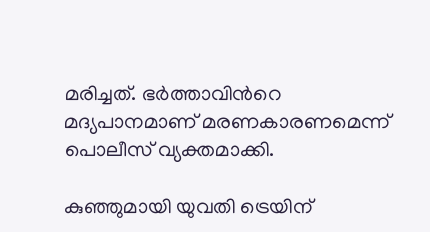മരിച്ചത്. ഭർത്താവിന്‍റെ മദ്യപാനമാണ് മരണകാരണമെന്ന് പൊലീസ് വ്യക്തമാക്കി.

കുഞ്ഞുമായി യുവതി ട്രെയിന്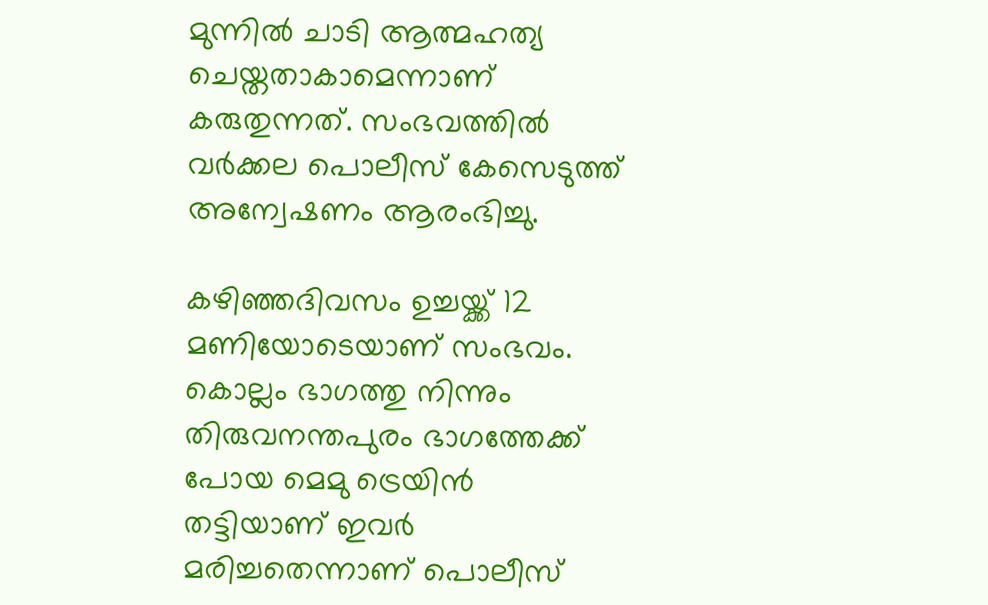മുന്നില്‍ ചാടി ആത്മഹത്യ ചെയ്തതാകാമെന്നാണ് കരുതുന്നത്. സംഭവത്തില്‍ വർക്കല പൊലീസ് കേസെടുത്ത് അന്വേഷണം ആരംഭിച്ചു.

കഴിഞ്ഞദിവസം ഉച്ചയ്ക്ക് 12 മണിയോടെയാണ് സംഭവം. കൊല്ലം ഭാഗത്തു നിന്നും തിരുവനന്തപുരം ഭാഗത്തേക്ക് പോയ മെമു ട്രെയിൻ തട്ടിയാണ് ഇവർ മരിച്ചതെന്നാണ് പൊലീസ്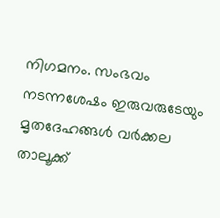നിഗമനം. സംഭവം നടന്നശേഷം ഇരുവരുടേയും മൃതദേഹങ്ങൾ വർക്കല താലൂക്ക്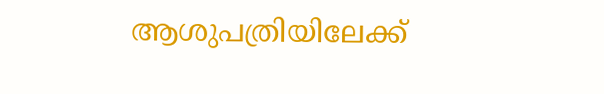ആശുപത്രിയിലേക്ക്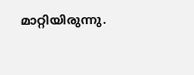മാറ്റിയിരുന്നു.